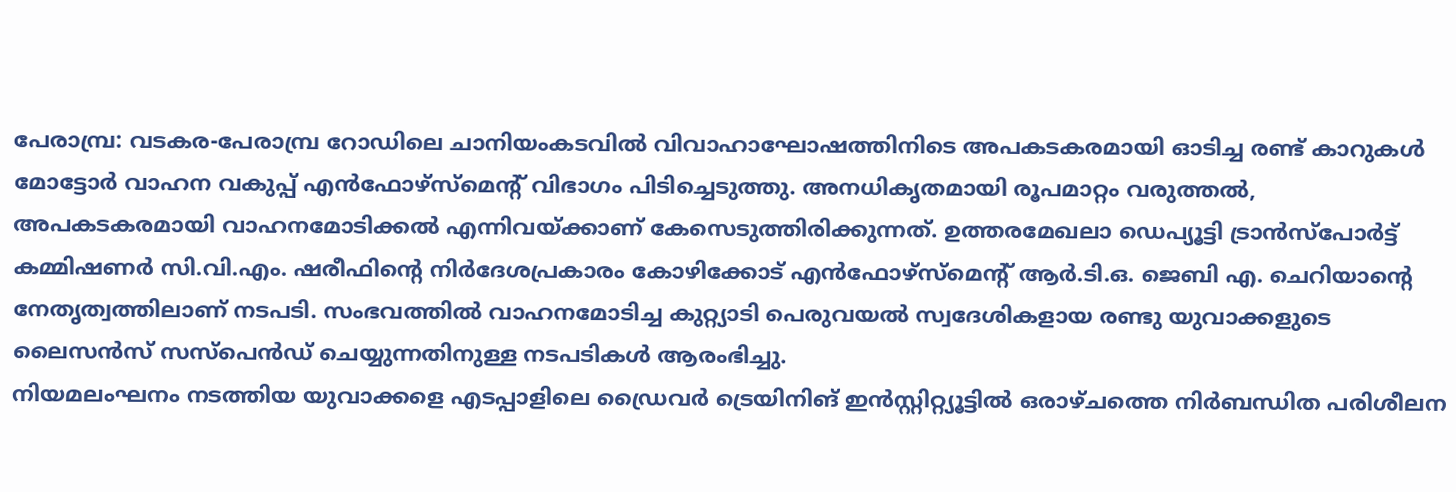പേരാമ്പ്ര: വടകര-പേരാമ്പ്ര റോഡിലെ ചാനിയംകടവിൽ വിവാഹാഘോഷത്തിനിടെ അപകടകരമായി ഓടിച്ച രണ്ട് കാറുകൾ മോട്ടോർ വാഹന വകുപ്പ് എൻഫോഴ്സ്മെന്റ് വിഭാഗം പിടിച്ചെടുത്തു. അനധികൃതമായി രൂപമാറ്റം വരുത്തൽ, അപകടകരമായി വാഹനമോടിക്കൽ എന്നിവയ്ക്കാണ് കേസെടുത്തിരിക്കുന്നത്. ഉത്തരമേഖലാ ഡെപ്യൂട്ടി ട്രാൻസ്പോർട്ട് കമ്മിഷണർ സി.വി.എം. ഷരീഫിന്റെ നിർദേശപ്രകാരം കോഴിക്കോട് എൻഫോഴ്സ്മെന്റ് ആർ.ടി.ഒ. ജെബി എ. ചെറിയാന്റെ നേതൃത്വത്തിലാണ് നടപടി. സംഭവത്തിൽ വാഹനമോടിച്ച കുറ്റ്യാടി പെരുവയൽ സ്വദേശികളായ രണ്ടു യുവാക്കളുടെ ലൈസൻസ് സസ്പെൻഡ് ചെയ്യുന്നതിനുള്ള നടപടികൾ ആരംഭിച്ചു.
നിയമലംഘനം നടത്തിയ യുവാക്കളെ എടപ്പാളിലെ ഡ്രൈവർ ട്രെയിനിങ് ഇൻസ്റ്റിറ്റ്യൂട്ടിൽ ഒരാഴ്ചത്തെ നിർബന്ധിത പരിശീലന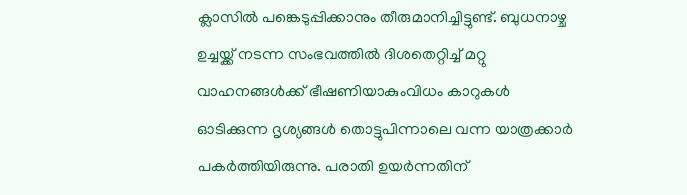ക്ലാസിൽ പങ്കെടുപ്പിക്കാനും തീരുമാനിച്ചിട്ടുണ്ട്. ബുധനാഴ്ച ഉച്ചയ്ക്ക് നടന്ന സംഭവത്തിൽ ദിശതെറ്റിച്ച് മറ്റു വാഹനങ്ങൾക്ക് ഭീഷണിയാകുംവിധം കാറുകൾ ഓടിക്കുന്ന ദൃശ്യങ്ങൾ തൊട്ടുപിന്നാലെ വന്ന യാത്രക്കാർ പകർത്തിയിരുന്നു. പരാതി ഉയർന്നതിന്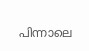പിന്നാലെ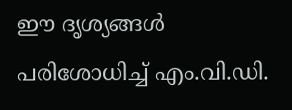ഈ ദൃശ്യങ്ങൾ പരിശോധിച്ച് എം.വി.ഡി.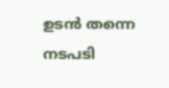ഉടൻ തന്നെ നടപടി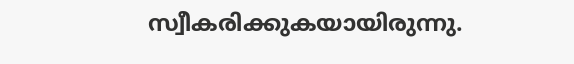സ്വീകരിക്കുകയായിരുന്നു.